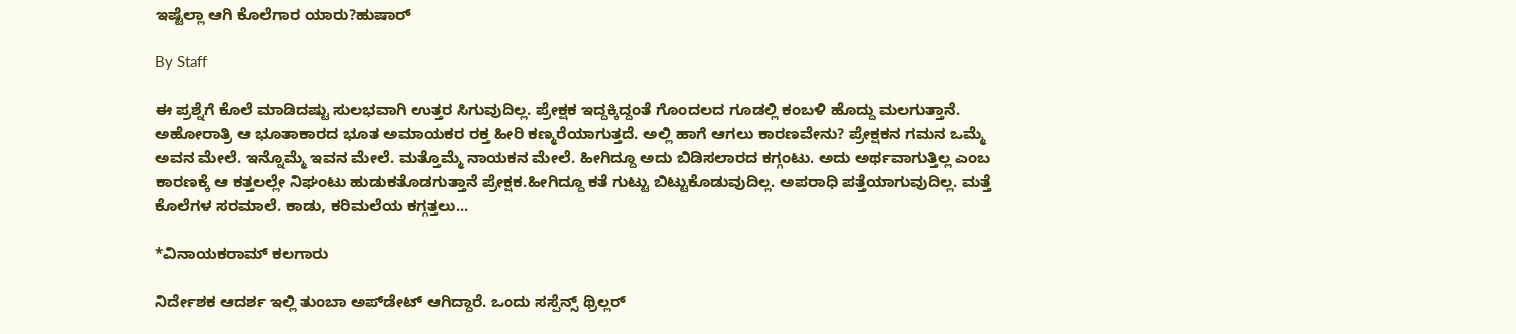ಇಷ್ಟೆಲ್ಲಾ ಆಗಿ ಕೊಲೆಗಾರ ಯಾರು?ಹುಷಾರ್

By Staff

ಈ ಪ್ರಶ್ನೆಗೆ ಕೊಲೆ ಮಾಡಿದಷ್ಟು ಸುಲಭವಾಗಿ ಉತ್ತರ ಸಿಗುವುದಿಲ್ಲ. ಪ್ರೇಕ್ಷಕ ಇದ್ದಕ್ಕಿದ್ದಂತೆ ಗೊಂದಲದ ಗೂಡಲ್ಲಿ ಕಂಬಳಿ ಹೊದ್ದು ಮಲಗುತ್ತಾನೆ. ಅಹೋರಾತ್ರಿ ಆ ಭೂತಾಕಾರದ ಭೂತ ಅಮಾಯಕರ ರಕ್ತ ಹೀರಿ ಕಣ್ಮರೆಯಾಗುತ್ತದೆ. ಅಲ್ಲಿ ಹಾಗೆ ಆಗಲು ಕಾರಣವೇನು? ಪ್ರೇಕ್ಷಕನ ಗಮನ ಒಮ್ಮೆ ಅವನ ಮೇಲೆ. ಇನ್ನೊಮ್ಮೆ ಇವನ ಮೇಲೆ. ಮತ್ತೊಮ್ಮೆ ನಾಯಕನ ಮೇಲೆ. ಹೀಗಿದ್ದೂ ಅದು ಬಿಡಿಸಲಾರದ ಕಗ್ಗಂಟು. ಅದು ಅರ್ಥವಾಗುತ್ತಿಲ್ಲ ಎಂಬ ಕಾರಣಕ್ಕೆ ಆ ಕತ್ತಲಲ್ಲೇ ನಿಘಂಟು ಹುಡುಕತೊಡಗುತ್ತಾನೆ ಪ್ರೇಕ್ಷಕ.ಹೀಗಿದ್ದೂ ಕತೆ ಗುಟ್ಟು ಬಿಟ್ಟುಕೊಡುವುದಿಲ್ಲ. ಅಪರಾಧಿ ಪತ್ತೆಯಾಗುವುದಿಲ್ಲ. ಮತ್ತೆ ಕೊಲೆಗಳ ಸರಮಾಲೆ. ಕಾಡು, ಕರಿಮಲೆಯ ಕಗ್ಗತ್ತಲು...

*ವಿನಾಯಕರಾಮ್ ಕಲಗಾರು

ನಿರ್ದೇಶಕ ಆದರ್ಶ ಇಲ್ಲಿ ತುಂಬಾ ಅಪ್‌ಡೇಟ್ ಆಗಿದ್ದಾರೆ. ಒಂದು ಸಸ್ಪೆನ್ಸ್ ಥ್ರಿಲ್ಲರ್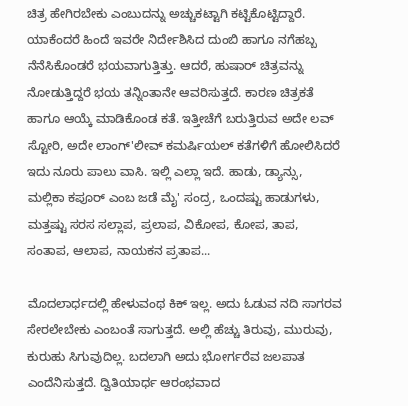ಚಿತ್ರ ಹೇಗಿರಬೇಕು ಎಂಬುದನ್ನು ಅಚ್ಚುಕಟ್ಟಾಗಿ ಕಟ್ಟಿಕೊಟ್ಟಿದ್ದಾರೆ. ಯಾಕೆಂದರೆ ಹಿಂದೆ ಇವರೇ ನಿರ್ದೇಶಿಸಿದ ದುಂಬಿ ಹಾಗೂ ನಗೆಹಬ್ಬ ನೆನೆಸಿಕೊಂಡರೆ ಭಯವಾಗುತ್ತಿತ್ತು. ಆದರೆ, ಹುಷಾರ್ ಚಿತ್ರವನ್ನು ನೋಡುತ್ತಿದ್ದರೆ ಭಯ ತನ್ನಿಂತಾನೇ ಆವರಿಸುತ್ತದೆ. ಕಾರಣ ಚಿತ್ರಕತೆ ಹಾಗೂ ಆಯ್ಕೆ ಮಾಡಿಕೊಂಡ ಕತೆ. ಇತ್ತೀಚೆಗೆ ಬರುತ್ತಿರುವ ಅದೇ ಲವ್ ಸ್ಟೋರಿ, ಅದೇ ಲಾಂಗ್'ಲೀವ್ ಕಮರ್ಷಿಯಲ್ ಕತೆಗಳಿಗೆ ಹೋಲಿಸಿದರೆ ಇದು ನೂರು ಪಾಲು ವಾಸಿ. ಇಲ್ಲಿ ಎಲ್ಲಾ ಇದೆ. ಹಾಡು, ಡ್ಯಾನ್ಸು, ಮಲ್ಲಿಕಾ ಕಪೂರ್ ಎಂಬ ಜಡೆ ಮೈ' ಸಂದ್ರ, ಒಂದಷ್ಟು ಹಾಡುಗಳು, ಮತ್ತಷ್ಟು ಸರಸ ಸಲ್ಲಾಪ, ಪ್ರಲಾಪ, ವಿಕೋಪ, ಕೋಪ, ತಾಪ, ಸಂತಾಪ, ಆಲಾಪ, ನಾಯಕನ ಪ್ರತಾಪ...

ಮೊದಲಾರ್ಧದಲ್ಲಿ ಹೇಳುವಂಥ ಕಿಕ್ ಇಲ್ಲ. ಅದು ಓಡುವ ನದಿ ಸಾಗರವ ಸೇರಲೇಬೇಕು ಎಂಬಂತೆ ಸಾಗುತ್ತದೆ. ಅಲ್ಲಿ ಹೆಚ್ಚು ತಿರುವು, ಮುರುವು, ಕುರುಹು ಸಿಗುವುದಿಲ್ಲ. ಬದಲಾಗಿ ಅದು ಭೋರ್ಗರೆವ ಜಲಪಾತ ಎಂದೆನಿಸುತ್ತದೆ. ದ್ವಿತಿಯಾರ್ಧ ಆರಂಭವಾದ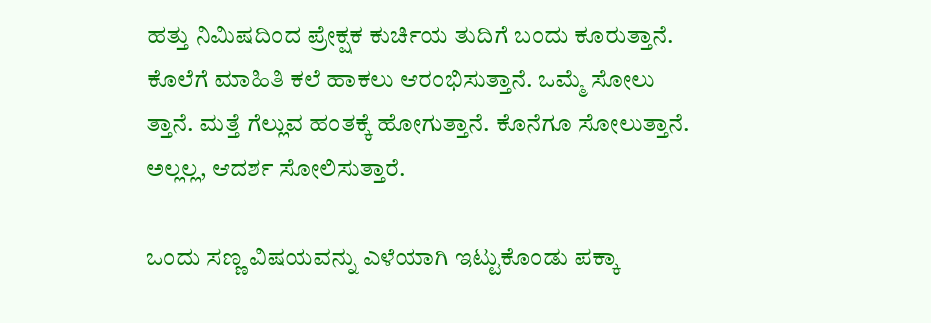ಹತ್ತು ನಿಮಿಷದಿಂದ ಪ್ರೇಕ್ಷಕ ಕುರ್ಚಿಯ ತುದಿಗೆ ಬಂದು ಕೂರುತ್ತಾನೆ. ಕೊಲೆಗೆ ಮಾಹಿತಿ ಕಲೆ ಹಾಕಲು ಆರಂಭಿಸುತ್ತಾನೆ. ಒಮ್ಮೆ ಸೋಲು ತ್ತಾನೆ. ಮತ್ತೆ ಗೆಲ್ಲುವ ಹಂತಕ್ಕೆ ಹೋಗುತ್ತಾನೆ. ಕೊನೆಗೂ ಸೋಲುತ್ತಾನೆ. ಅಲ್ಲಲ್ಲ, ಆದರ್ಶ ಸೋಲಿಸುತ್ತಾರೆ.

ಒಂದು ಸಣ್ಣ ವಿಷಯವನ್ನು ಎಳೆಯಾಗಿ ಇಟ್ಟುಕೊಂಡು ಪಕ್ಕಾ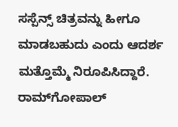ಸಸ್ಪೆನ್ಸ್ ಚಿತ್ರವನ್ನು ಹೀಗೂ ಮಾಡಬಹುದು ಎಂದು ಆದರ್ಶ ಮತ್ತೊಮ್ಮೆ ನಿರೂಪಿಸಿದ್ದಾರೆ. ರಾಮ್‌ಗೋಪಾಲ್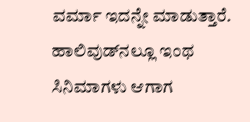ವರ್ಮಾ ಇದನ್ನೇ ಮಾಡುತ್ತಾರೆ. ಹಾಲಿವುಡ್‌ನಲ್ಲೂ ಇಂಥ ಸಿನಿಮಾಗಳು ಆಗಾಗ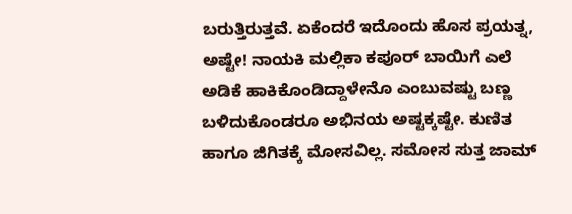ಬರುತ್ತಿರುತ್ತವೆ. ಏಕೆಂದರೆ ಇದೊಂದು ಹೊಸ ಪ್ರಯತ್ನ, ಅಷ್ಟೇ! ನಾಯಕಿ ಮಲ್ಲಿಕಾ ಕಪೂರ್ ಬಾಯಿಗೆ ಎಲೆ ಅಡಿಕೆ ಹಾಕಿಕೊಂಡಿದ್ದಾಳೇನೊ ಎಂಬುವಷ್ಟು ಬಣ್ಣ ಬಳಿದುಕೊಂಡರೂ ಅಭಿನಯ ಅಷ್ಟಕ್ಕಷ್ಟೇ. ಕುಣಿತ ಹಾಗೂ ಜಿಗಿತಕ್ಕೆ ಮೋಸವಿಲ್ಲ. ಸಮೋಸ ಸುತ್ತ ಜಾಮ್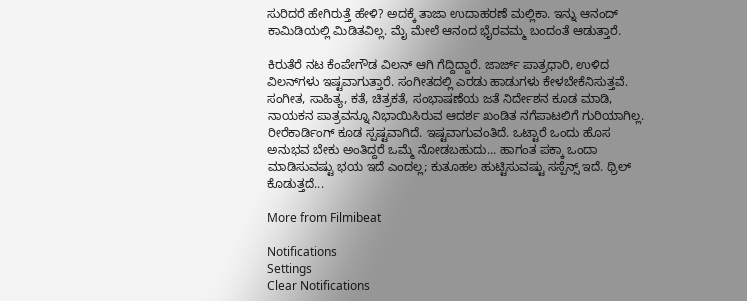ಸುರಿದರೆ ಹೇಗಿರುತ್ತೆ ಹೇಳಿ? ಅದಕ್ಕೆ ತಾಜಾ ಉದಾಹರಣೆ ಮಲ್ಲಿಕಾ. ಇನ್ನು ಆನಂದ್ ಕಾಮಿಡಿಯಲ್ಲಿ ಮಿಡಿತವಿಲ್ಲ. ಮೈ ಮೇಲೆ ಆನಂದ ಭೈರವಮ್ಮ ಬಂದಂತೆ ಆಡುತ್ತಾರೆ.

ಕಿರುತೆರೆ ನಟ ಕೆಂಪೇಗೌಡ ವಿಲನ್ ಆಗಿ ಗೆದ್ದಿದ್ದಾರೆ. ಜಾರ್ಜ್ ಪಾತ್ರಧಾರಿ, ಉಳಿದ ವಿಲನ್‌ಗಳು ಇಷ್ಟವಾಗುತ್ತಾರೆ. ಸಂಗೀತದಲ್ಲಿ ಎರಡು ಹಾಡುಗಳು ಕೇಳಬೇಕೆನಿಸುತ್ತವೆ. ಸಂಗೀತ, ಸಾಹಿತ್ಯ, ಕತೆ, ಚಿತ್ರಕತೆ, ಸಂಭಾಷಣೆಯ ಜತೆ ನಿರ್ದೇಶನ ಕೂಡ ಮಾಡಿ, ನಾಯಕನ ಪಾತ್ರವನ್ನೂ ನಿಭಾಯಿಸಿರುವ ಆದರ್ಶ ಖಂಡಿತ ನಗೆಪಾಟಲಿಗೆ ಗುರಿಯಾಗಿಲ್ಲ. ರೀರೆಕಾರ್ಡಿಂಗ್ ಕೂಡ ಸ್ಪಷ್ಟವಾಗಿದೆ. ಇಷ್ಟವಾಗುವಂತಿದೆ. ಒಟ್ಟಾರೆ ಒಂದು ಹೊಸ ಅನುಭವ ಬೇಕು ಅಂತಿದ್ದರೆ ಒಮ್ಮೆ ನೋಡಬಹುದು... ಹಾಗಂತ ಪಕ್ಕಾ ಒಂದಾ ಮಾಡಿಸುವಷ್ಟು ಭಯ ಇದೆ ಎಂದಲ್ಲ; ಕುತೂಹಲ ಹುಟ್ಟಿಸುವಷ್ಟು ಸಸ್ಪೆನ್ಸ್ ಇದೆ. ಥ್ರಿಲ್ ಕೊಡುತ್ತದೆ...

More from Filmibeat

Notifications
Settings
Clear Notifications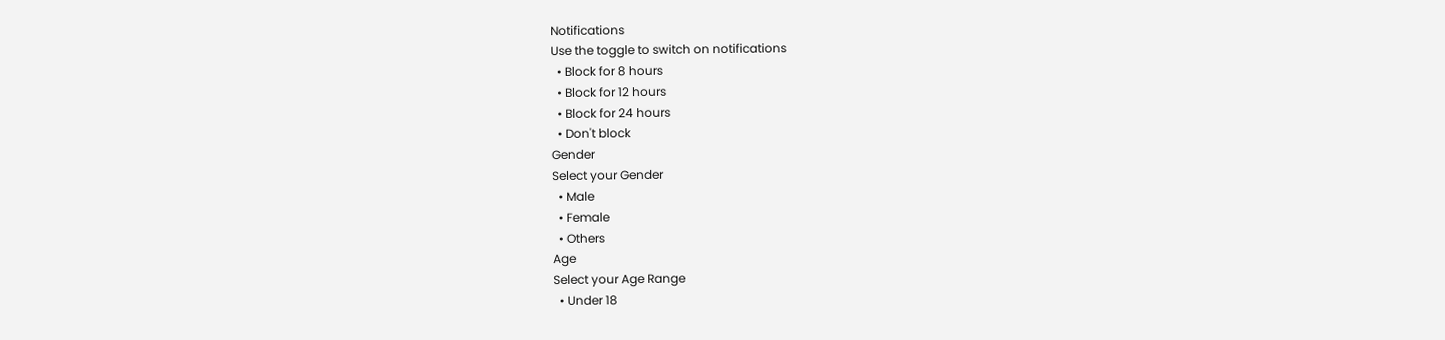Notifications
Use the toggle to switch on notifications
  • Block for 8 hours
  • Block for 12 hours
  • Block for 24 hours
  • Don't block
Gender
Select your Gender
  • Male
  • Female
  • Others
Age
Select your Age Range
  • Under 18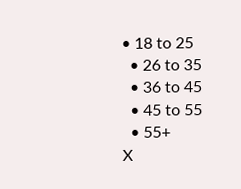• 18 to 25
  • 26 to 35
  • 36 to 45
  • 45 to 55
  • 55+
X